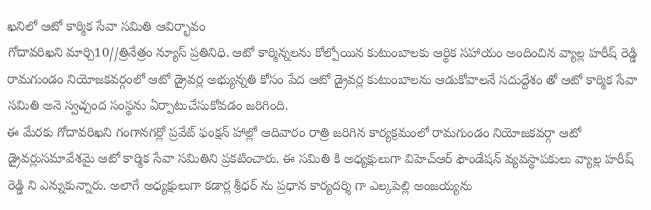ఖనిలో ఆటో కార్మిక సేవా సమితి ఆవిర్భావం
గోదావరిఖని మార్చి10//త్రినేత్రం న్యూస్ ప్రతినిధి. ఆటో కార్మిన్నలను కోల్పోయిన కుటుంబాలకు ఆర్థిక సహాయం అందించిన వ్యాల్ల హరీష్ రెడ్డి రామగుండం నియోజకవర్గంలో ఆటో డ్రైవర్ల అభ్యున్నతి కోసం పేద ఆటో డ్రైవర్ల కుటుంబాలను ఆడుకోవాలనే సదుద్దేశం తో ఆటో కార్మిక సేవా సమితి అనె స్వచ్చంద సంస్థను ఏర్పాటుచేసుకోవడం జరిగింది.
ఈ మేరకు గోదావరిఖని గంగానగర్లో ప్రవేట్ ఫంక్షన్ హాల్లో ఆదివారం రాత్రి జరిగిన కార్యక్రమంలో రామగుండం నియోజకవర్గా ఆటో డ్రైవర్లుసమావేశమై ఆటో కార్మిక సేవా సమితిని ప్రకటించారు. ఈ సమితి కి అధ్యక్షులుగా విహెచ్ఆర్ ఫౌండేషన్ వ్యవస్థాపకులు వ్యాల్ల హరీష్ రెడ్డి ని ఎన్నుకున్నారు. అలాగే అధ్యక్షులుగా కడార్ల శ్రీధర్ ను ప్రధాన కార్యదర్శి గా ఎల్కపెల్లి అంజయ్యను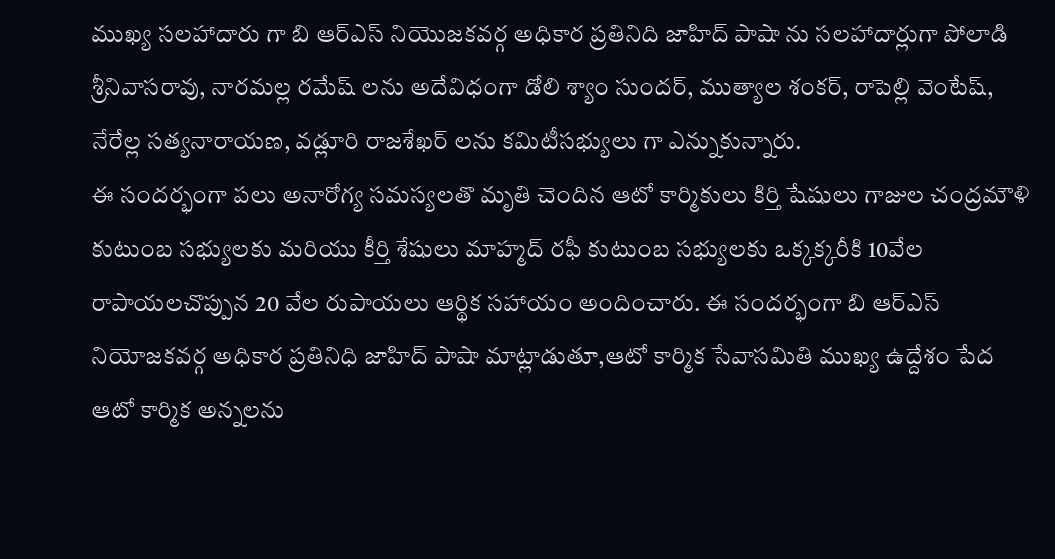ముఖ్య సలహాదారు గా బి ఆర్ఎస్ నియొజకవర్గ అధికార ప్రతినిది జాహిద్ పాషా ను సలహాదార్లుగా పోలాడి శ్రీనివాసరావు, నారమల్ల రమేష్ లను అదేవిధంగా డోలి శ్యాం సుందర్, ముత్యాల శంకర్, రాపెల్లి వెంటేష్, నేరేల్ల సత్యనారాయణ, వడ్లూరి రాజశేఖర్ లను కమిటీసభ్యులు గా ఎన్నుకున్నారు.
ఈ సందర్భంగా పలు అనారోగ్య సమస్యలతొ మృతి చెందిన ఆటో కార్మికులు కిర్తి షేషులు గాజుల చంద్రమౌళి కుటుంబ సభ్యులకు మరియు కీర్తి శేషులు మాహ్మద్ రఫీ కుటుంబ సభ్యులకు ఒక్కక్కరీకి 10వేల రాపాయలచొప్పున 20 వేల రుపాయలు ఆర్థిక సహాయం అందించారు. ఈ సందర్భంగా బి ఆర్ఎస్ నియోజకవర్గ అధికార ప్రతినిధి జాహిద్ పాషా మాట్లాడుతూ,ఆటో కార్మిక సేవాసమితి ముఖ్య ఉద్దేశం పేద ఆటో కార్మిక అన్నలను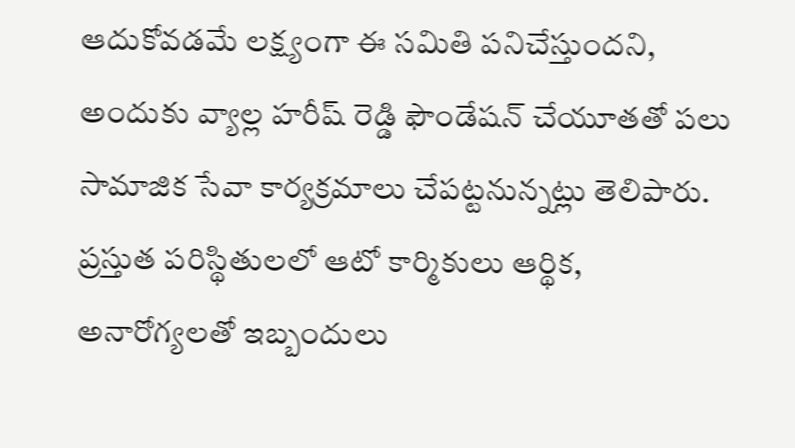ఆదుకోవడమే లక్ష్యంగా ఈ సమితి పనిచేస్తుందని, అందుకు వ్యాల్ల హరీష్ రెడ్డి ఫౌండేషన్ చేయూతతో పలు సామాజిక సేవా కార్యక్రమాలు చేపట్టనున్నట్లు తెలిపారు.
ప్రస్తుత పరిస్థితులలో ఆటో కార్మికులు ఆర్థిక, అనారోగ్యలతో ఇబ్బందులు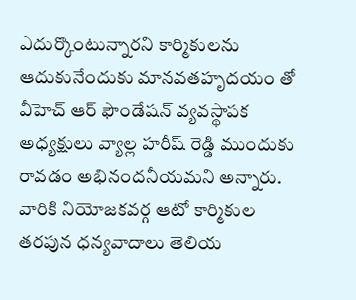ఎదుర్కొంటున్నారని కార్మికులను ఆదుకునేందుకు మానవతహృదయం తో వీహెచ్ ఆర్ ఫౌండేషన్ వ్యవస్థాపక అధ్యక్షులు వ్యాల్ల హరీష్ రెడ్డి ముందుకు రావడం అభినందనీయమని అన్నారు. వారికి నియోజకవర్గ ఆటో కార్మికుల తరపున ధన్యవాదాలు తెలియ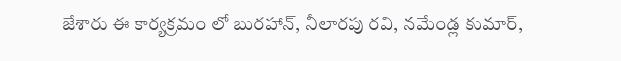జేశారు ఈ కార్యక్రమం లో బురహాన్, నీలారపు రవి, నమేండ్ల కుమార్,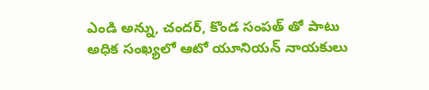ఎండి అన్ను, చందర్, కొండ సంపత్ తో పాటు అధిక సంఖ్యలో ఆటో యూనియన్ నాయకులు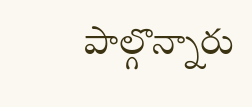పాల్గొన్నారు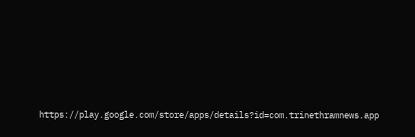https://play.google.com/store/apps/details?id=com.trinethramnews.app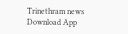Trinethram news
Download App